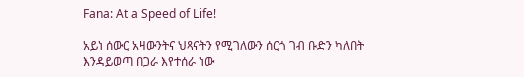Fana: At a Speed of Life!

አይነ ሰውር አዛውንትና ህጻናትን የሚገለውን ሰርጎ ገብ ቡድን ካለበት እንዳይወጣ በጋራ እየተሰራ ነው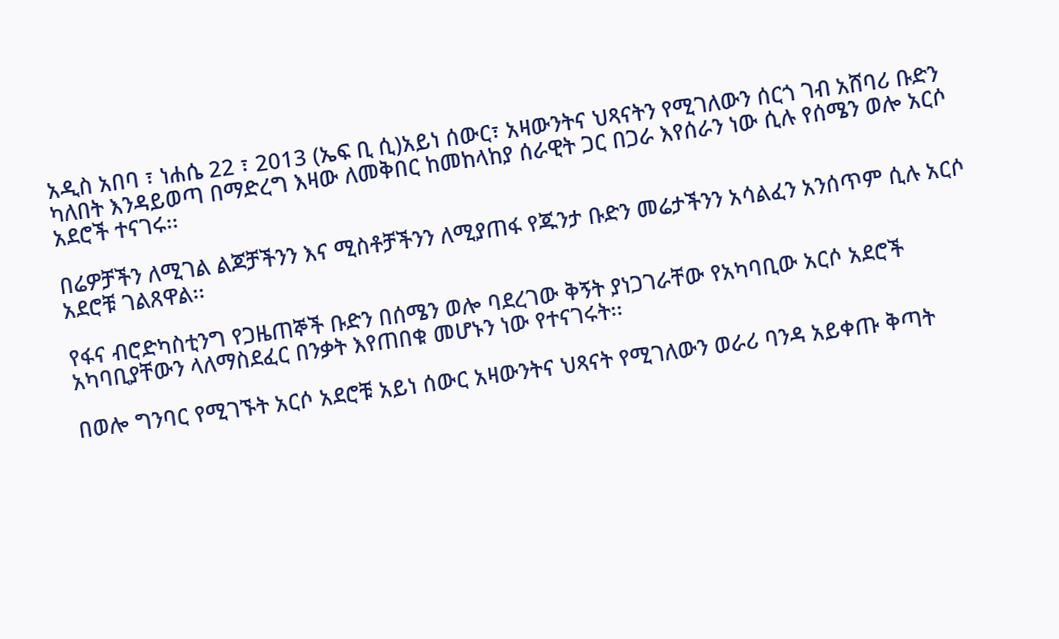አዲስ አበባ ፣ ነሐሴ 22 ፣ 2013 (ኤፍ ቢ ሲ)አይነ ሰውር፣ አዛውንትና ህጻናትን የሚገለውን ሰርጎ ገብ አሸባሪ ቡድን ካለበት እንዳይወጣ በማድረግ እዛው ለመቅበር ከመከላከያ ሰራዊት ጋር በጋራ እየሰራን ነው ሲሉ የሰሜን ወሎ አርሶ አደሮች ተናገሩ፡፡

በሬዎቻችን ለሚገል ልጆቻችንን እና ሚስቶቻችንን ለሚያጠፋ የጁንታ ቡድን መሬታችንን አሳልፈን አንሰጥም ሲሉ አርሶ አደሮቹ ገልጸዋል፡፡

የፋና ብሮድካስቲንግ የጋዜጠኞች ቡድን በሰሜን ወሎ ባደረገው ቅኝት ያነጋገራቸው የአካባቢው አርሶ አደሮች አካባቢያቸውን ላለማስደፈር በንቃት እየጠበቁ መሆኑን ነው የተናገሩት፡፡

በወሎ ግንባር የሚገኙት አርሶ አደሮቹ አይነ ሰውር አዛውንትና ህጻናት የሚገለውን ወራሪ ባንዳ አይቀጡ ቅጣት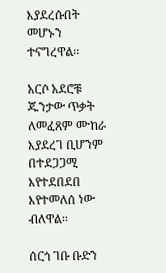እያደረሱበት መሆኑን ተናግረዋል፡፡

አርሶ አደሮቹ ጁንታው ጥቃት ለመፈጸም ሙከራ እያደረገ ቢሆንም በተደጋጋሚ እየተደበደበ እየተመለሰ ነው ብለዋል፡፡

ሰርጎ ገቡ ቡድን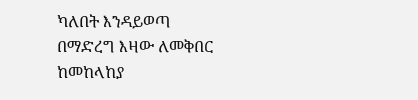ካለበት እንዳይወጣ በማድረግ እዛው ለመቅበር ከመከላከያ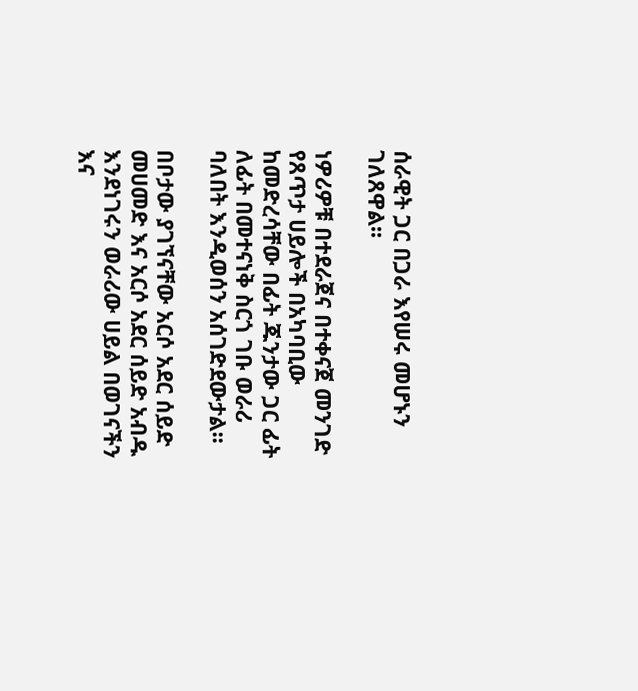ሰራዊት ጋር በጋራ እየሠሩ መሆኑን ገለጸዋል፡፡

ነዎሪዎቹ በተደራጀና በተቀናጀ መንገድ የጸጥታ ሀይሎች በአካባቢው ከመድረሳቸው በፊት ጁንታው ጋር ፊት ለፊት በመተናነቅ ስርጎ ገቡ ወራሪ ባለበት እንዲወሰን አሰገድደውታል፡፡

በቦታው ያገኘናቸው አርሶ አደር ሰይድ መሀመድ እና አርሶ አደር ሰይድ አብዱ እንደነገሩን ወራሪው ሀይል በወገናችን እና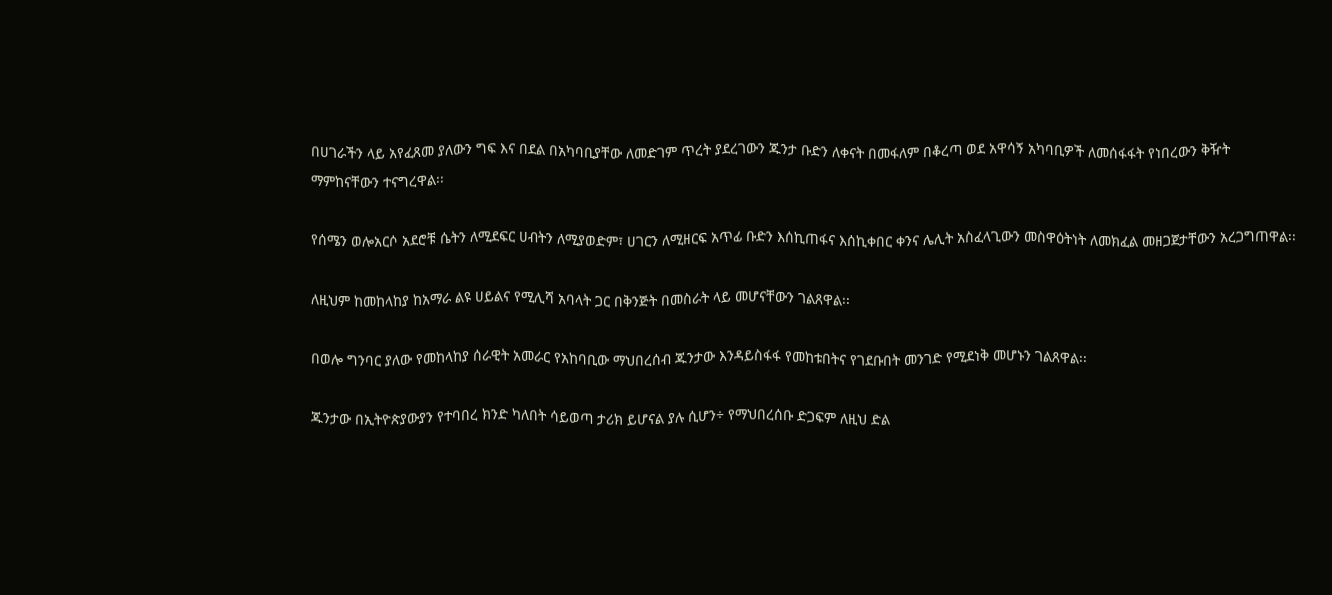በሀገራችን ላይ አየፈጸመ ያለውን ግፍ እና በደል በአካባቢያቸው ለመድገም ጥረት ያደረገውን ጁንታ ቡድን ለቀናት በመፋለም በቆረጣ ወደ አዋሳኝ አካባቢዎች ለመሰፋፋት የነበረውን ቅዥት ማምከናቸውን ተናግረዋል፡፡

የሰሜን ወሎአርሶ አደሮቹ ሴትን ለሚደፍር ሀብትን ለሚያወድም፣ ሀገርን ለሚዘርፍ አጥፊ ቡድን እሰኪጠፋና እሰኪቀበር ቀንና ሌሊት አስፈላጊውን መስዋዕትነት ለመክፈል መዘጋጀታቸውን አረጋግጠዋል፡፡

ለዚህም ከመከላከያ ከአማራ ልዩ ሀይልና የሚሊሻ አባላት ጋር በቅንጅት በመስራት ላይ መሆናቸውን ገልጸዋል፡፡

በወሎ ግንባር ያለው የመከላከያ ሰራዊት አመራር የአከባቢው ማህበረሰብ ጁንታው እንዳይስፋፋ የመከቱበትና የገደቡበት መንገድ የሚደነቅ መሆኑን ገልጸዋል፡፡

ጁንታው በኢትዮጵያውያን የተባበረ ክንድ ካለበት ሳይወጣ ታሪክ ይሆናል ያሉ ሲሆን÷ የማህበረሰቡ ድጋፍም ለዚህ ድል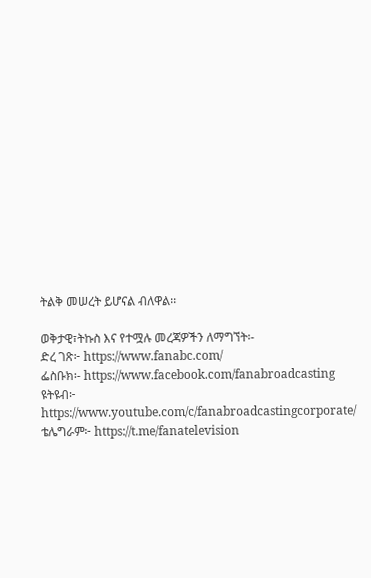ትልቅ መሠረት ይሆናል ብለዋል፡፡

ወቅታዊ፣ትኩስ እና የተሟሉ መረጃዎችን ለማግኘት፡-
ድረ ገጽ፦ https://www.fanabc.com/
ፌስቡክ፡- https://www.facebook.com/fanabroadcasting
ዩትዩብ፦ https://www.youtube.com/c/fanabroadcastingcorporate/
ቴሌግራም፦ https://t.me/fanatelevision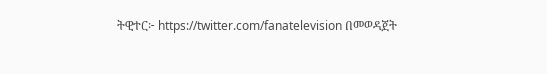ትዊተር፦ https://twitter.com/fanatelevision በመወዳጀት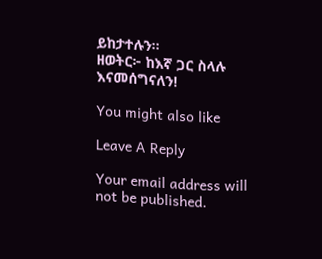ይከታተሉን፡፡
ዘወትር፦ ከእኛ ጋር ስላሉ እናመሰግናለን!

You might also like

Leave A Reply

Your email address will not be published.